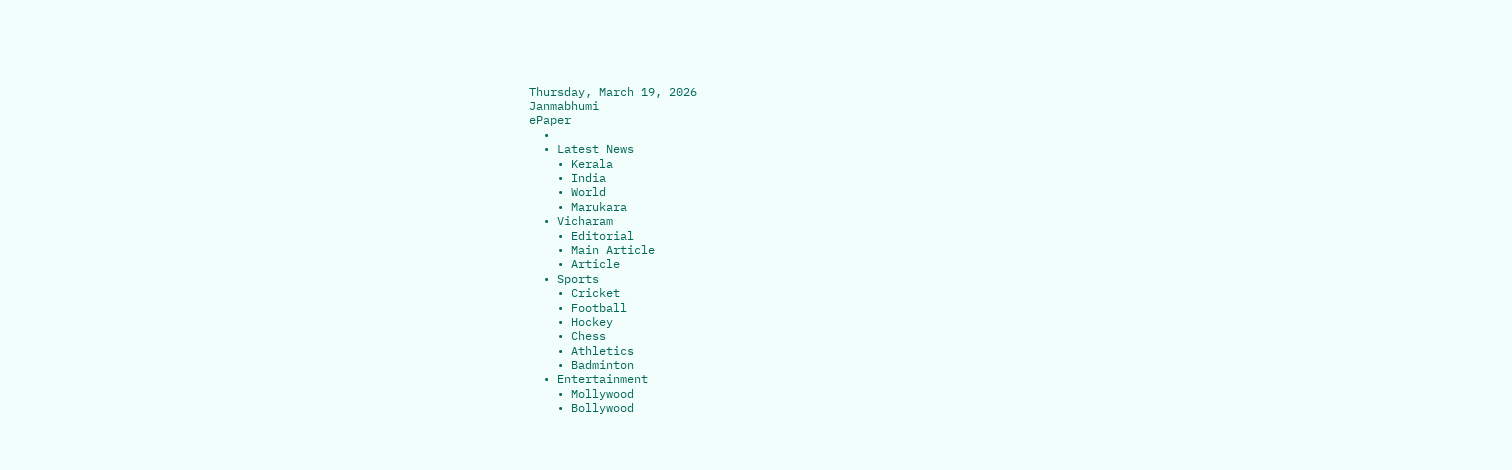Thursday, March 19, 2026
Janmabhumi
ePaper
  •
  • Latest News
    • Kerala
    • India
    • World
    • Marukara
  • Vicharam
    • Editorial
    • Main Article
    • Article
  • Sports
    • Cricket
    • Football
    • Hockey
    • Chess
    • Athletics
    • Badminton
  • Entertainment
    • Mollywood
    • Bollywood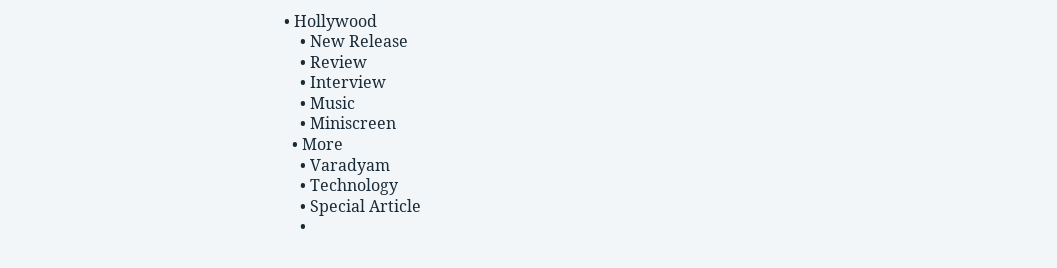• Hollywood
    • New Release
    • Review
    • Interview
    • Music
    • Miniscreen
  • More
    • Varadyam
    • Technology
    • Special Article
    •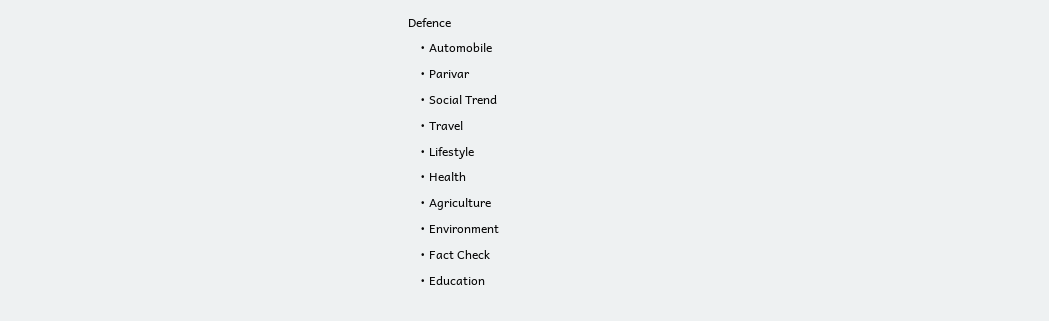Defence
    • Automobile
    • Parivar
    • Social Trend
    • Travel
    • Lifestyle
    • Health
    • Agriculture
    • Environment
    • Fact Check
    • Education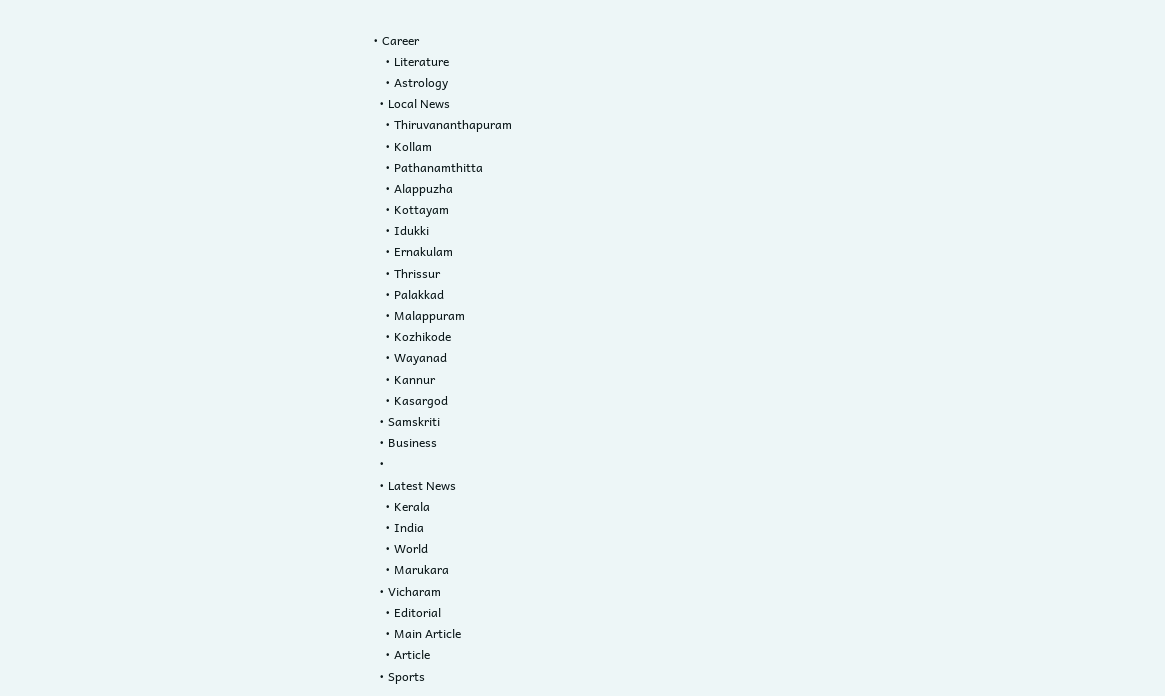• Career
    • Literature
    • Astrology
  • Local News
    • Thiruvananthapuram
    • Kollam
    • Pathanamthitta
    • Alappuzha
    • Kottayam
    • Idukki
    • Ernakulam
    • Thrissur
    • Palakkad
    • Malappuram
    • Kozhikode
    • Wayanad
    • Kannur
    • Kasargod
  • Samskriti
  • Business
  •
  • Latest News
    • Kerala
    • India
    • World
    • Marukara
  • Vicharam
    • Editorial
    • Main Article
    • Article
  • Sports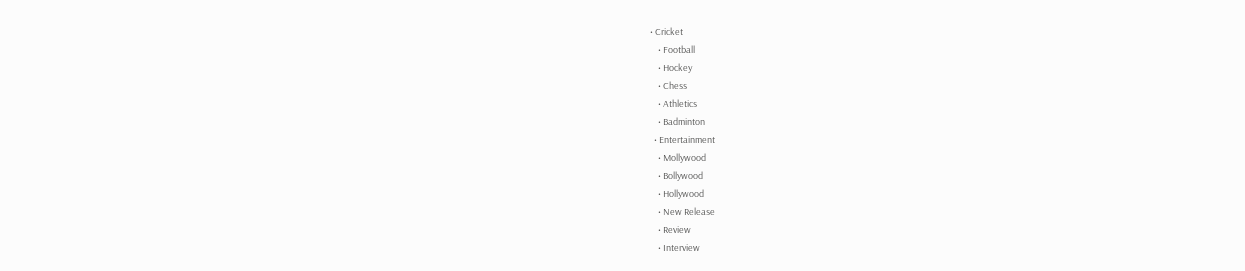• Cricket
    • Football
    • Hockey
    • Chess
    • Athletics
    • Badminton
  • Entertainment
    • Mollywood
    • Bollywood
    • Hollywood
    • New Release
    • Review
    • Interview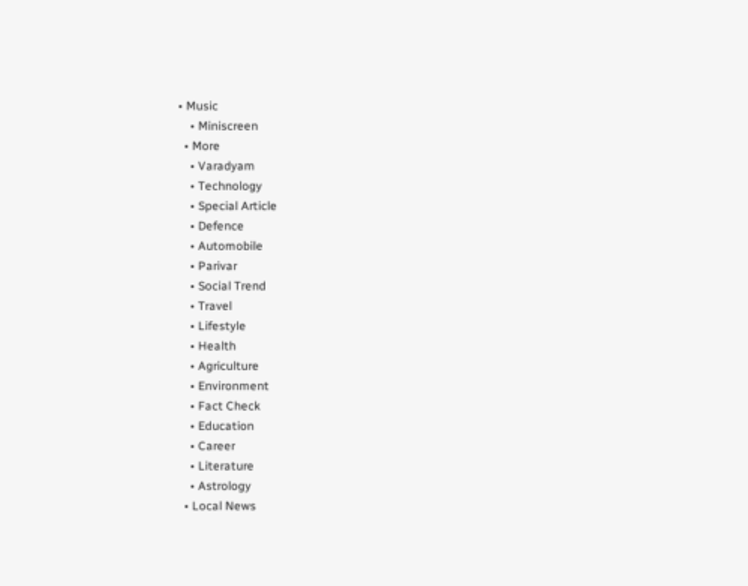• Music
    • Miniscreen
  • More
    • Varadyam
    • Technology
    • Special Article
    • Defence
    • Automobile
    • Parivar
    • Social Trend
    • Travel
    • Lifestyle
    • Health
    • Agriculture
    • Environment
    • Fact Check
    • Education
    • Career
    • Literature
    • Astrology
  • Local News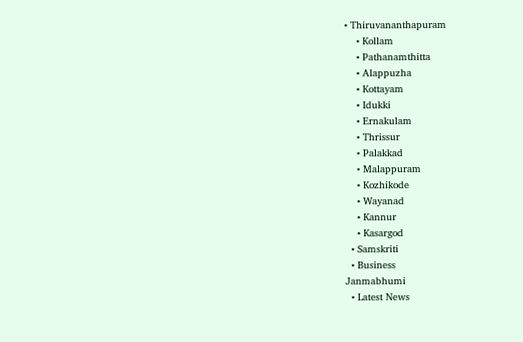• Thiruvananthapuram
    • Kollam
    • Pathanamthitta
    • Alappuzha
    • Kottayam
    • Idukki
    • Ernakulam
    • Thrissur
    • Palakkad
    • Malappuram
    • Kozhikode
    • Wayanad
    • Kannur
    • Kasargod
  • Samskriti
  • Business
Janmabhumi
  • Latest News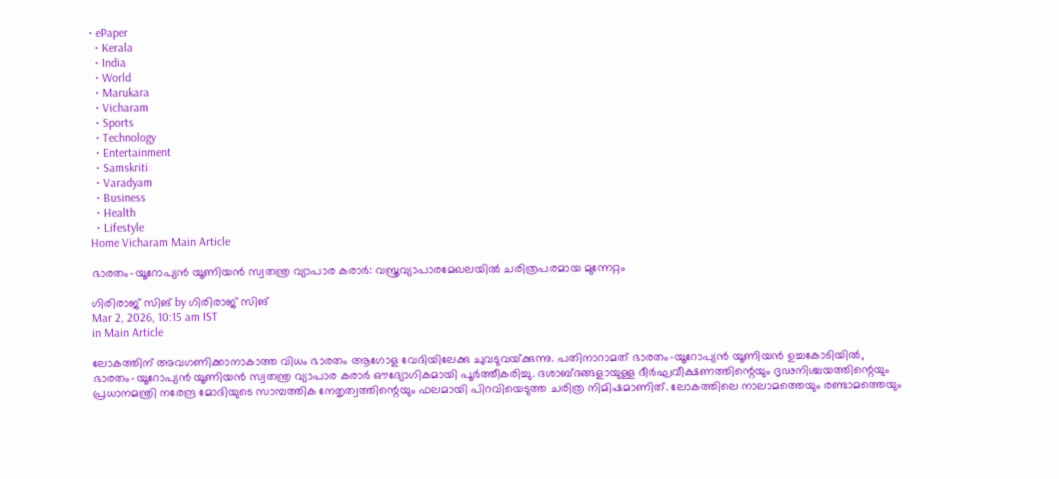• ePaper
  • Kerala
  • India
  • World
  • Marukara
  • Vicharam
  • Sports
  • Technology
  • Entertainment
  • Samskriti
  • Varadyam
  • Business
  • Health
  • Lifestyle
Home Vicharam Main Article

ഭാരതം-യൂറോപ്യന്‍ യൂണിയന്‍ സ്വതന്ത്ര വ്യാപാര കരാര്‍: വസ്ത്രവ്യാപാരമേഖലയില്‍ ചരിത്രപരമായ മുന്നേറ്റം

ഗിരിരാജ് സിങ് by ഗിരിരാജ് സിങ്
Mar 2, 2026, 10:15 am IST
in Main Article

ലോകത്തിന് അവഗണിക്കാനാകാത്ത വിധം ഭാരതം ആഗോള വേദിയിലേക്കു ചുവടുവയ്‌ക്കുന്നു. പതിനാറാമത് ഭാരതം-യൂറോപ്യന്‍ യൂണിയന്‍ ഉച്ചകോടിയില്‍, ഭാരതം-യൂറോപ്യന്‍ യൂണിയന്‍ സ്വതന്ത്ര വ്യാപാര കരാര്‍ ഔദ്യോഗികമായി പൂര്‍ത്തീകരിച്ചു. ദശാബ്ദങ്ങളായുള്ള ദീര്‍ഘവീക്ഷണത്തിന്റെയും ദൃഢനിശ്ചയത്തിന്റെയും പ്രധാനമന്ത്രി നരേന്ദ്ര മോദിയുടെ സാമ്പത്തിക നേതൃത്വത്തിന്റെയും ഫലമായി പിറവിയെടുത്ത ചരിത്ര നിമിഷമാണിത്. ലോകത്തിലെ നാലാമത്തെയും രണ്ടാമത്തെയും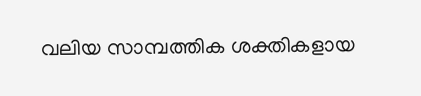വലിയ സാമ്പത്തിക ശക്തികളായ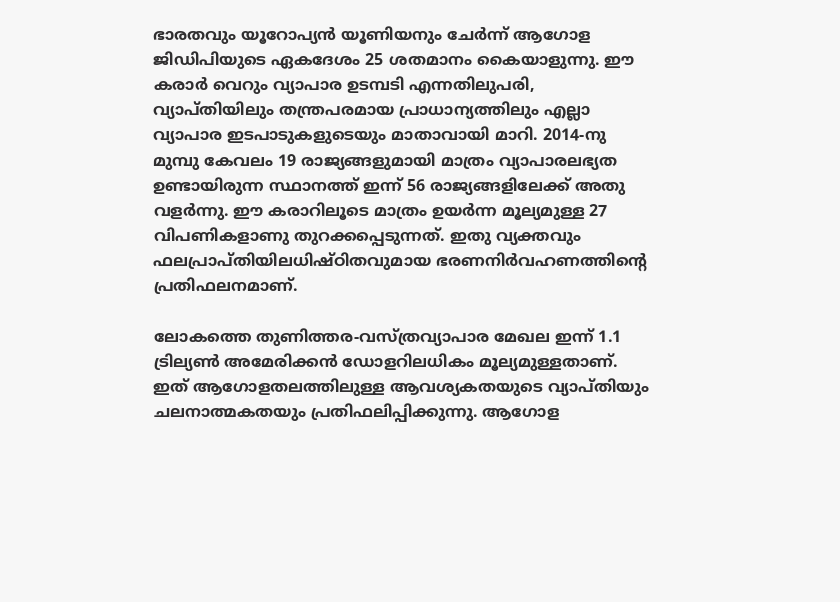ഭാരതവും യൂറോപ്യന്‍ യൂണിയനും ചേര്‍ന്ന് ആഗോള ജിഡിപിയുടെ ഏകദേശം 25 ശതമാനം കൈയാളുന്നു. ഈ കരാര്‍ വെറും വ്യാപാര ഉടമ്പടി എന്നതിലുപരി, വ്യാപ്തിയിലും തന്ത്രപരമായ പ്രാധാന്യത്തിലും എല്ലാ വ്യാപാര ഇടപാടുകളുടെയും മാതാവായി മാറി. 2014-നു മുമ്പു കേവലം 19 രാജ്യങ്ങളുമായി മാത്രം വ്യാപാരലഭ്യത ഉണ്ടായിരുന്ന സ്ഥാനത്ത് ഇന്ന് 56 രാജ്യങ്ങളിലേക്ക് അതു വളര്‍ന്നു. ഈ കരാറിലൂടെ മാത്രം ഉയര്‍ന്ന മൂല്യമുള്ള 27 വിപണികളാണു തുറക്കപ്പെടുന്നത്. ഇതു വ്യക്തവും ഫലപ്രാപ്തിയിലധിഷ്ഠിതവുമായ ഭരണനിര്‍വഹണത്തിന്റെ പ്രതിഫലനമാണ്.

ലോകത്തെ തുണിത്തര-വസ്ത്രവ്യാപാര മേഖല ഇന്ന് 1.1 ട്രില്യണ്‍ അമേരിക്കന്‍ ഡോളറിലധികം മൂല്യമുള്ളതാണ്. ഇത് ആഗോളതലത്തിലുള്ള ആവശ്യകതയുടെ വ്യാപ്തിയും ചലനാത്മകതയും പ്രതിഫലിപ്പിക്കുന്നു. ആഗോള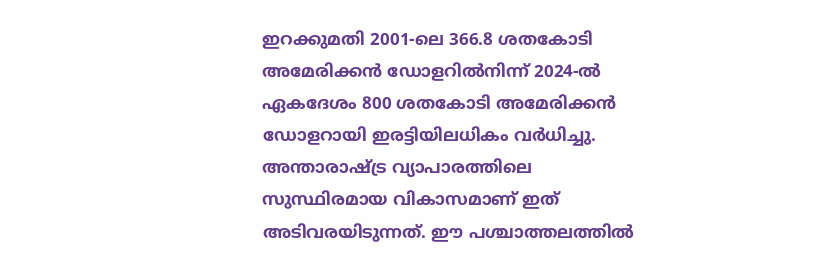ഇറക്കുമതി 2001-ലെ 366.8 ശതകോടി അമേരിക്കന്‍ ഡോളറില്‍നിന്ന് 2024-ല്‍ ഏകദേശം 800 ശതകോടി അമേരിക്കന്‍ ഡോളറായി ഇരട്ടിയിലധികം വര്‍ധിച്ചു. അന്താരാഷ്‌ട്ര വ്യാപാരത്തിലെ സുസ്ഥിരമായ വികാസമാണ് ഇത് അടിവരയിടുന്നത്. ഈ പശ്ചാത്തലത്തില്‍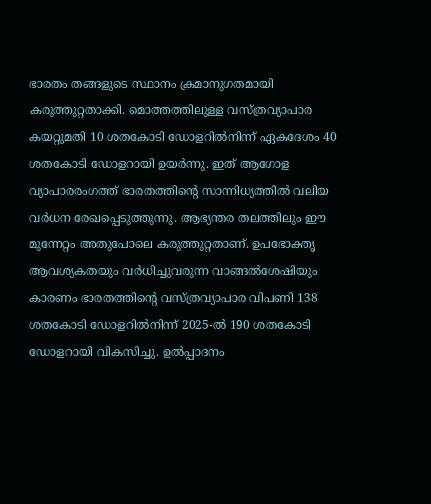ഭാരതം തങ്ങളുടെ സ്ഥാനം ക്രമാനുഗതമായി കരുത്തുറ്റതാക്കി. മൊത്തത്തിലുള്ള വസ്ത്രവ്യാപാര കയറ്റുമതി 10 ശതകോടി ഡോളറില്‍നിന്ന് ഏകദേശം 40 ശതകോടി ഡോളറായി ഉയര്‍ന്നു. ഇത് ആഗോള വ്യാപാരരംഗത്ത് ഭാരതത്തിന്റെ സാന്നിധ്യത്തില്‍ വലിയ വര്‍ധന രേഖപ്പെടുത്തുന്നു. ആഭ്യന്തര തലത്തിലും ഈ മുന്നേറ്റം അതുപോലെ കരുത്തുറ്റതാണ്. ഉപഭോക്തൃ ആവശ്യകതയും വര്‍ധിച്ചുവരുന്ന വാങ്ങല്‍ശേഷിയും കാരണം ഭാരതത്തിന്റെ വസ്ത്രവ്യാപാര വിപണി 138 ശതകോടി ഡോളറില്‍നിന്ന് 2025-ല്‍ 190 ശതകോടി ഡോളറായി വികസിച്ചു. ഉല്‍പ്പാദനം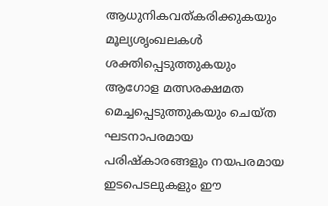ആധുനികവത്കരിക്കുകയും മൂല്യശൃംഖലകള്‍ ശക്തിപ്പെടുത്തുകയും ആഗോള മത്സരക്ഷമത മെച്ചപ്പെടുത്തുകയും ചെയ്ത ഘടനാപരമായ പരിഷ്‌കാരങ്ങളും നയപരമായ ഇടപെടലുകളും ഈ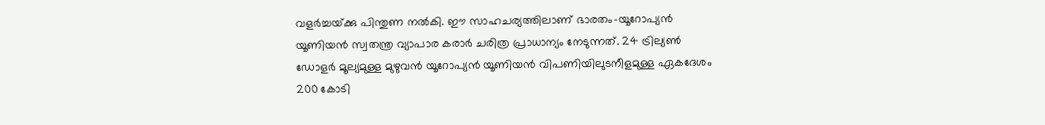വളര്‍ച്ചയ്‌ക്കു പിന്തുണ നല്‍കി. ഈ സാഹചര്യത്തിലാണ് ഭാരതം-യൂറോപ്യന്‍ യൂണിയന്‍ സ്വതന്ത്ര വ്യാപാര കരാര്‍ ചരിത്ര പ്രാധാന്യം നേടുന്നത്. 24 ട്രില്യണ്‍ ഡോളര്‍ മൂല്യമുള്ള മുഴുവന്‍ യൂറോപ്യന്‍ യൂണിയന്‍ വിപണിയിലുടനീളമുള്ള ഏകദേശം 200 കോടി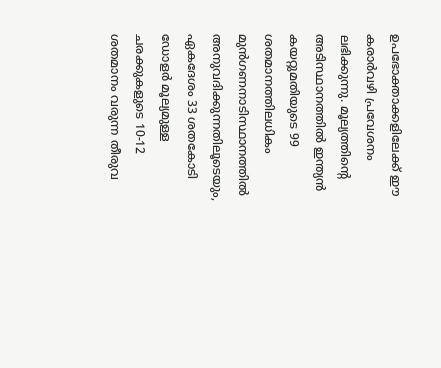ഉപഭോക്താക്കളിലേക്ക് ഈ കരാര്‍വഴി പ്രവേശനം ലഭിക്കുന്നു. മൂല്യത്തിന്റെ അടിസ്ഥാനത്തില്‍ ഇന്ത്യന്‍ കയറ്റുമതിയുടെ 99 ശതമാനത്തിലധികം മുന്‍ഗണനാടിസ്ഥാനത്തില്‍ അനുവദിക്കുന്നതിലൂടെയും, ഏകദേശം 33 ശതകോടി ഡോളര്‍ മൂല്യമുള്ള ചരക്കുകളുടെ 10-12 ശതമാനം വരുന്ന തീരുവ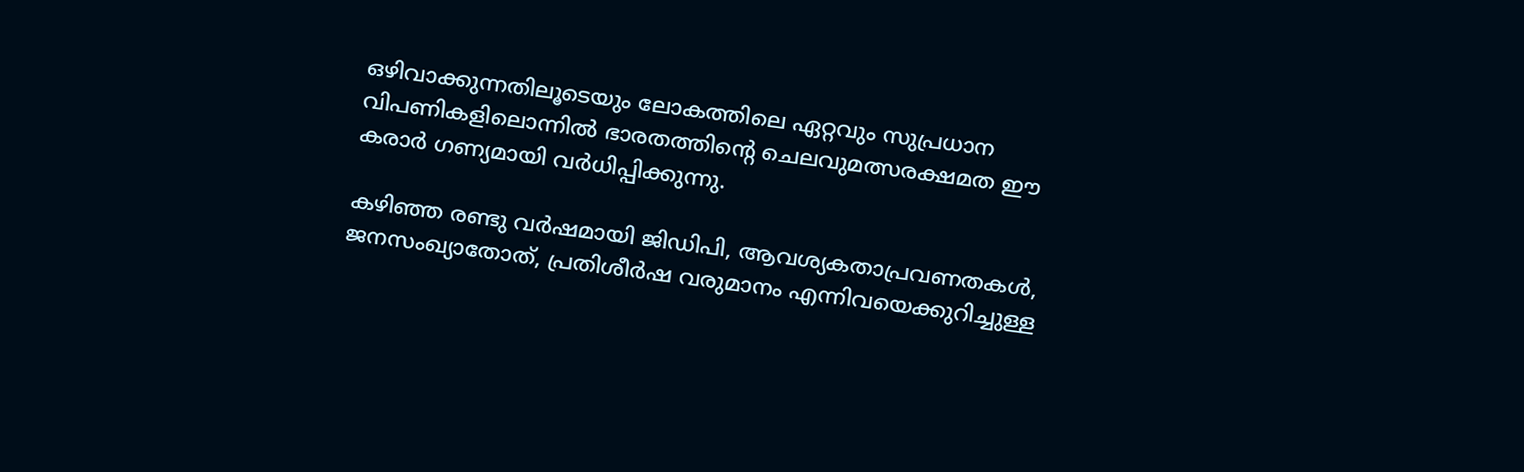ഒഴിവാക്കുന്നതിലൂടെയും ലോകത്തിലെ ഏറ്റവും സുപ്രധാന വിപണികളിലൊന്നില്‍ ഭാരതത്തിന്റെ ചെലവുമത്സരക്ഷമത ഈ കരാര്‍ ഗണ്യമായി വര്‍ധിപ്പിക്കുന്നു.

കഴിഞ്ഞ രണ്ടു വര്‍ഷമായി ജിഡിപി, ആവശ്യകതാപ്രവണതകള്‍, ജനസംഖ്യാതോത്, പ്രതിശീര്‍ഷ വരുമാനം എന്നിവയെക്കുറിച്ചുള്ള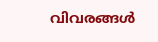വിവരങ്ങള്‍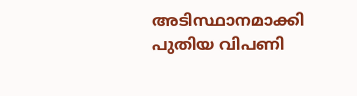അടിസ്ഥാനമാക്കി പുതിയ വിപണി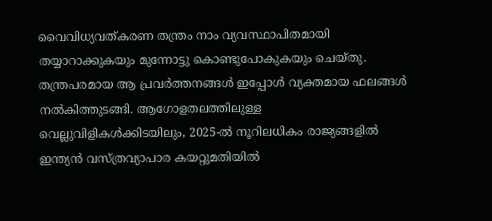വൈവിധ്യവത്കരണ തന്ത്രം നാം വ്യവസ്ഥാപിതമായി തയ്യാറാക്കുകയും മുന്നോട്ടു കൊണ്ടുപോകുകയും ചെയ്തു. തന്ത്രപരമായ ആ പ്രവര്‍ത്തനങ്ങള്‍ ഇപ്പോള്‍ വ്യക്തമായ ഫലങ്ങള്‍ നല്‍കിത്തുടങ്ങി. ആഗോളതലത്തിലുള്ള വെല്ലുവിളികള്‍ക്കിടയിലും, 2025-ല്‍ നൂറിലധികം രാജ്യങ്ങളില്‍ ഇന്ത്യന്‍ വസ്ത്രവ്യാപാര കയറ്റുമതിയില്‍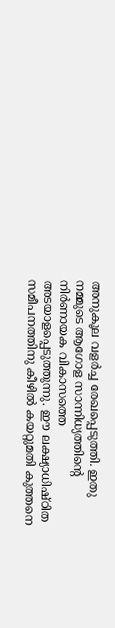അനുകൂല വളര്‍ച്ച രേഖപ്പെടുത്തി. ഇതു നമ്മുടെ ആഗോള സാന്നിധ്യത്തിന്റെ നിര്‍ണായക വികാസത്തെ അടയാളപ്പെടുത്തുന്നു. ഈ ലക്ഷ്യാധിഷ്ഠിത സമീപനത്തിനു കീഴില്‍ കയറ്റുമതി കുത്തനെ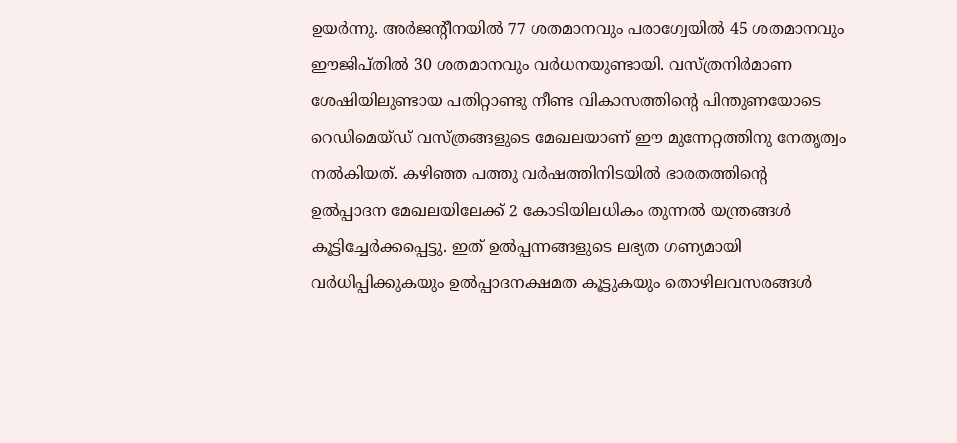ഉയര്‍ന്നു. അര്‍ജന്റീനയില്‍ 77 ശതമാനവും പരാഗ്വേയില്‍ 45 ശതമാനവും ഈജിപ്തില്‍ 30 ശതമാനവും വര്‍ധനയുണ്ടായി. വസ്ത്രനിര്‍മാണ ശേഷിയിലുണ്ടായ പതിറ്റാണ്ടു നീണ്ട വികാസത്തിന്റെ പിന്തുണയോടെ റെഡിമെയ്ഡ് വസ്ത്രങ്ങളുടെ മേഖലയാണ് ഈ മുന്നേറ്റത്തിനു നേതൃത്വം നല്‍കിയത്. കഴിഞ്ഞ പത്തു വര്‍ഷത്തിനിടയില്‍ ഭാരതത്തിന്റെ ഉല്‍പ്പാദന മേഖലയിലേക്ക് 2 കോടിയിലധികം തുന്നല്‍ യന്ത്രങ്ങള്‍ കൂട്ടിച്ചേര്‍ക്കപ്പെട്ടു. ഇത് ഉല്‍പ്പന്നങ്ങളുടെ ലഭ്യത ഗണ്യമായി വര്‍ധിപ്പിക്കുകയും ഉല്‍പ്പാദനക്ഷമത കൂട്ടുകയും തൊഴിലവസരങ്ങള്‍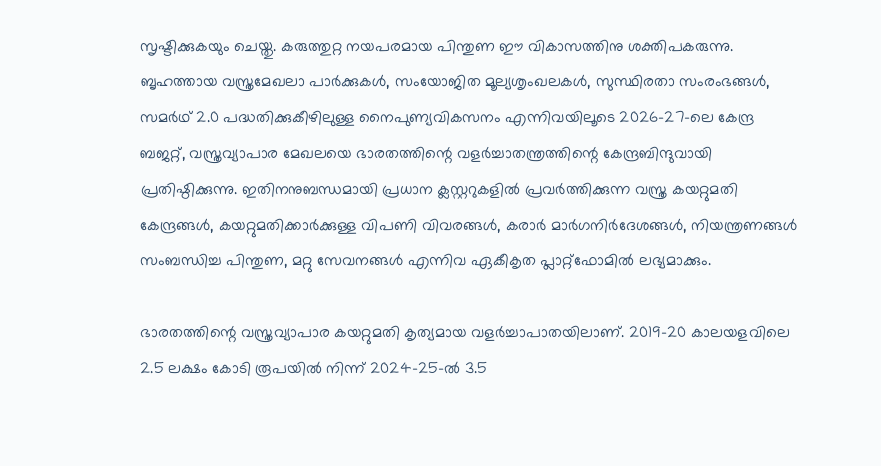സൃഷ്ടിക്കുകയും ചെയ്തു. കരുത്തുറ്റ നയപരമായ പിന്തുണ ഈ വികാസത്തിനു ശക്തിപകരുന്നു. ബൃഹത്തായ വസ്ത്രമേഖലാ പാര്‍ക്കുകള്‍, സംയോജിത മൂല്യശൃംഖലകള്‍, സുസ്ഥിരതാ സംരംഭങ്ങള്‍, സമര്‍ഥ് 2.0 പദ്ധതിക്കുകീഴിലുള്ള നൈപുണ്യവികസനം എന്നിവയിലൂടെ 2026-27-ലെ കേന്ദ്ര ബജറ്റ്, വസ്ത്രവ്യാപാര മേഖലയെ ഭാരതത്തിന്റെ വളര്‍ച്ചാതന്ത്രത്തിന്റെ കേന്ദ്രബിന്ദുവായി പ്രതിഷ്ഠിക്കുന്നു. ഇതിനനുബന്ധമായി പ്രധാന ക്ലസ്റ്ററുകളില്‍ പ്രവര്‍ത്തിക്കുന്ന വസ്ത്ര കയറ്റുമതി കേന്ദ്രങ്ങള്‍, കയറ്റുമതിക്കാര്‍ക്കുള്ള വിപണി വിവരങ്ങള്‍, കരാര്‍ മാര്‍ഗനിര്‍ദേശങ്ങള്‍, നിയന്ത്രണങ്ങള്‍ സംബന്ധിച്ച പിന്തുണ, മറ്റു സേവനങ്ങള്‍ എന്നിവ ഏകീകൃത പ്ലാറ്റ്ഫോമില്‍ ലഭ്യമാക്കും.

ഭാരതത്തിന്റെ വസ്ത്രവ്യാപാര കയറ്റുമതി കൃത്യമായ വളര്‍ച്ചാപാതയിലാണ്. 2019-20 കാലയളവിലെ 2.5 ലക്ഷം കോടി രൂപയില്‍ നിന്ന് 2024-25-ല്‍ 3.5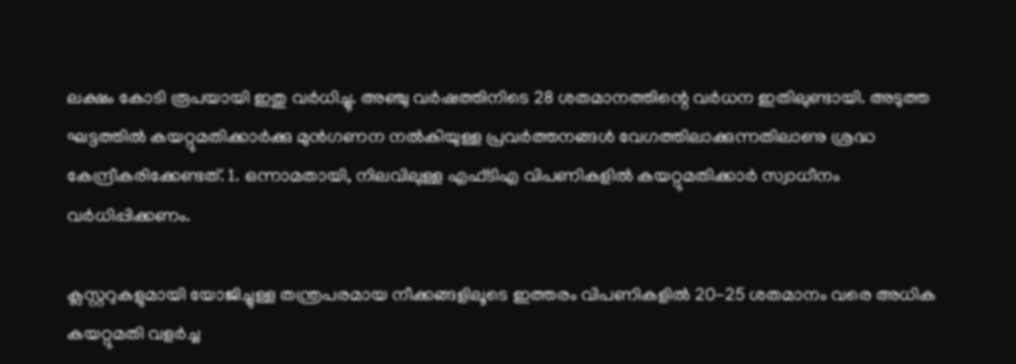ലക്ഷം കോടി രൂപയായി ഇതു വര്‍ധിച്ചു. അഞ്ചു വര്‍ഷത്തിനിടെ 28 ശതമാനത്തിന്റെ വര്‍ധന ഇതിലുണ്ടായി. അടുത്ത ഘട്ടത്തില്‍ കയറ്റുമതിക്കാര്‍ക്കു മുന്‍ഗണന നല്‍കിയുള്ള പ്രവര്‍ത്തനങ്ങള്‍ വേഗത്തിലാക്കുന്നതിലാണു ശ്രദ്ധ കേന്ദ്രീകരിക്കേണ്ടത്. 1. ഒന്നാമതായി, നിലവിലുള്ള എഫ്ടിഎ വിപണികളില്‍ കയറ്റുമതിക്കാര്‍ സ്വാധീനം വര്‍ധിപ്പിക്കണം.

ക്ലസ്റ്ററുകളുമായി യോജിച്ചുള്ള തന്ത്രപരമായ നീക്കങ്ങളിലൂടെ ഇത്തരം വിപണികളില്‍ 20-25 ശതമാനം വരെ അധിക കയറ്റുമതി വളര്‍ച്ച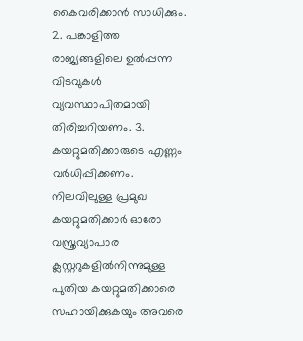കൈവരിക്കാന്‍ സാധിക്കും. 2. പങ്കാളിത്ത രാജ്യങ്ങളിലെ ഉല്‍പ്പന്ന വിടവുകള്‍ വ്യവസ്ഥാപിതമായി തിരിച്ചറിയണം. 3. കയറ്റുമതിക്കാരുടെ എണ്ണം വര്‍ധിപ്പിക്കണം. നിലവിലുള്ള പ്രമുഖ കയറ്റുമതിക്കാര്‍ ഓരോ വസ്ത്രവ്യാപാര ക്ലസ്റ്ററുകളില്‍നിന്നുമുള്ള പുതിയ കയറ്റുമതിക്കാരെ സഹായിക്കുകയും അവരെ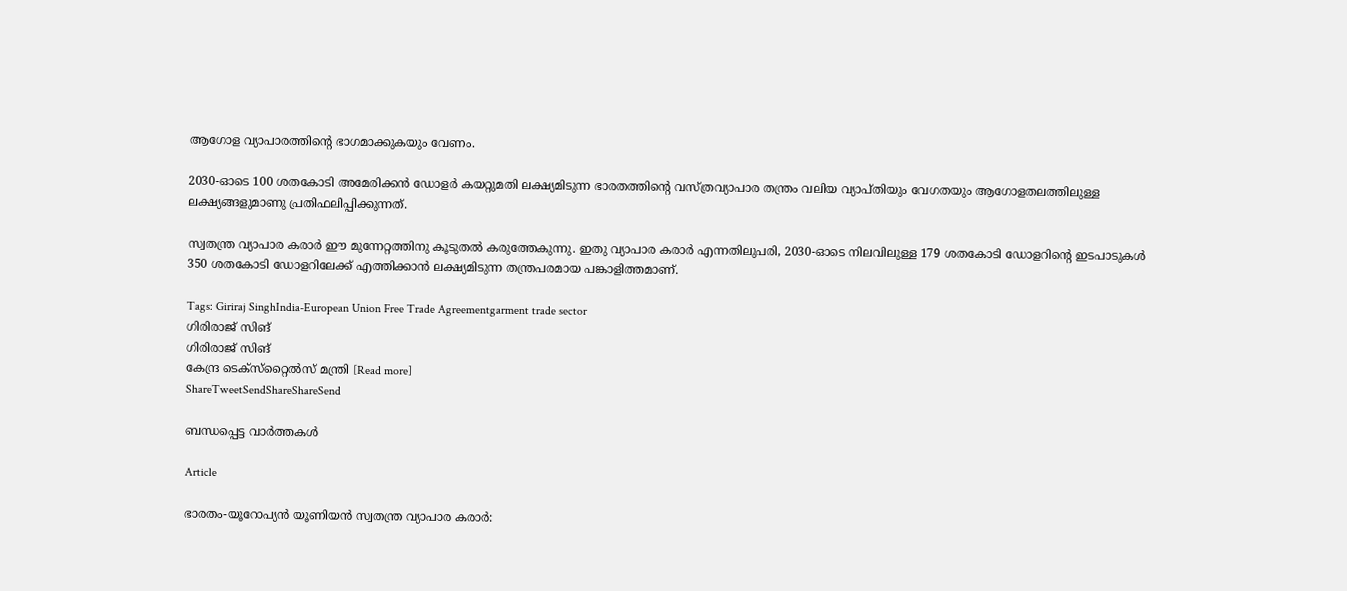ആഗോള വ്യാപാരത്തിന്റെ ഭാഗമാക്കുകയും വേണം.

2030-ഓടെ 100 ശതകോടി അമേരിക്കന്‍ ഡോളര്‍ കയറ്റുമതി ലക്ഷ്യമിടുന്ന ഭാരതത്തിന്റെ വസ്ത്രവ്യാപാര തന്ത്രം വലിയ വ്യാപ്തിയും വേഗതയും ആഗോളതലത്തിലുള്ള ലക്ഷ്യങ്ങളുമാണു പ്രതിഫലിപ്പിക്കുന്നത്.

സ്വതന്ത്ര വ്യാപാര കരാര്‍ ഈ മുന്നേറ്റത്തിനു കൂടുതല്‍ കരുത്തേകുന്നു. ഇതു വ്യാപാര കരാര്‍ എന്നതിലുപരി, 2030-ഓടെ നിലവിലുള്ള 179 ശതകോടി ഡോളറിന്റെ ഇടപാടുകള്‍ 350 ശതകോടി ഡോളറിലേക്ക് എത്തിക്കാന്‍ ലക്ഷ്യമിടുന്ന തന്ത്രപരമായ പങ്കാളിത്തമാണ്.

Tags: Giriraj SinghIndia-European Union Free Trade Agreementgarment trade sector
ഗിരിരാജ് സിങ്
ഗിരിരാജ് സിങ്
കേന്ദ്ര ടെക്‌സ്‌റ്റൈല്‍സ് മന്ത്രി [Read more]
ShareTweetSendShareShareSend

ബന്ധപ്പെട്ട വാര്‍ത്തകള്‍

Article

ഭാരതം-യൂറോപ്യന്‍ യൂണിയന്‍ സ്വതന്ത്ര വ്യാപാര കരാര്‍: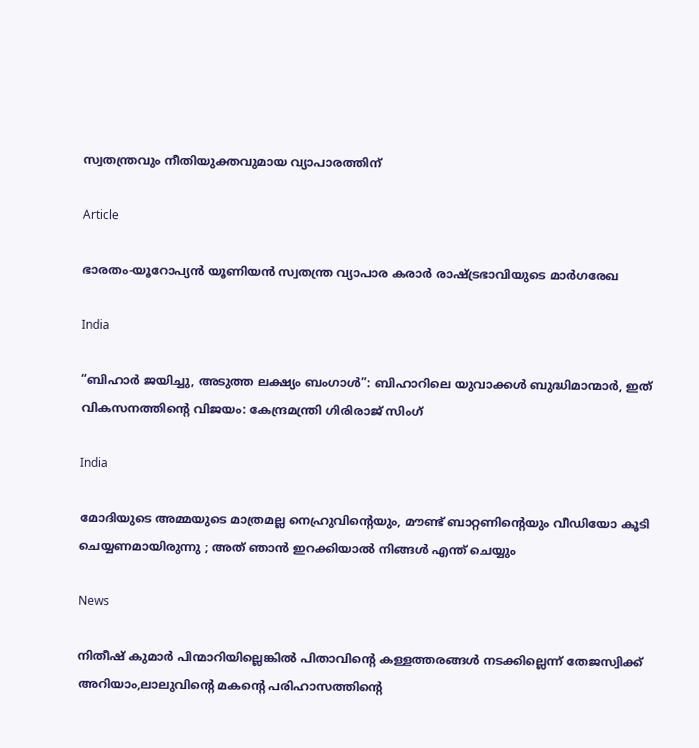സ്വതന്ത്രവും നീതിയുക്തവുമായ വ്യാപാരത്തിന്

Article

ഭാരതം-യൂറോപ്യന്‍ യൂണിയന്‍ സ്വതന്ത്ര വ്യാപാര കരാര്‍ രാഷ്‌ട്രഭാവിയുടെ മാര്‍ഗരേഖ

India

“ബിഹാർ ജയിച്ചു, അടുത്ത ലക്ഷ്യം ബംഗാൾ”: ബിഹാറിലെ യുവാക്കൾ ബുദ്ധിമാന്മാർ, ഇത് വികസനത്തിന്റെ വിജയം: കേന്ദ്രമന്ത്രി ഗിരിരാജ് സിംഗ്

India

മോദിയുടെ അമ്മയുടെ മാത്രമല്ല നെഹ്രുവിന്റെയും, മൗണ്ട് ബാറ്റണിന്റെയും വീഡിയോ കൂടി ചെയ്യണമായിരുന്നു ; അത് ഞാൻ ഇറക്കിയാൽ നിങ്ങൾ എന്ത് ചെയ്യും

News

നിതീഷ് കുമാർ പിന്മാറിയില്ലെങ്കിൽ പിതാവിന്റെ കള്ളത്തരങ്ങൾ നടക്കില്ലെന്ന് തേജസ്വിക്ക് അറിയാം,ലാലുവിന്റെ മകന്റെ പരിഹാസത്തിന്റെ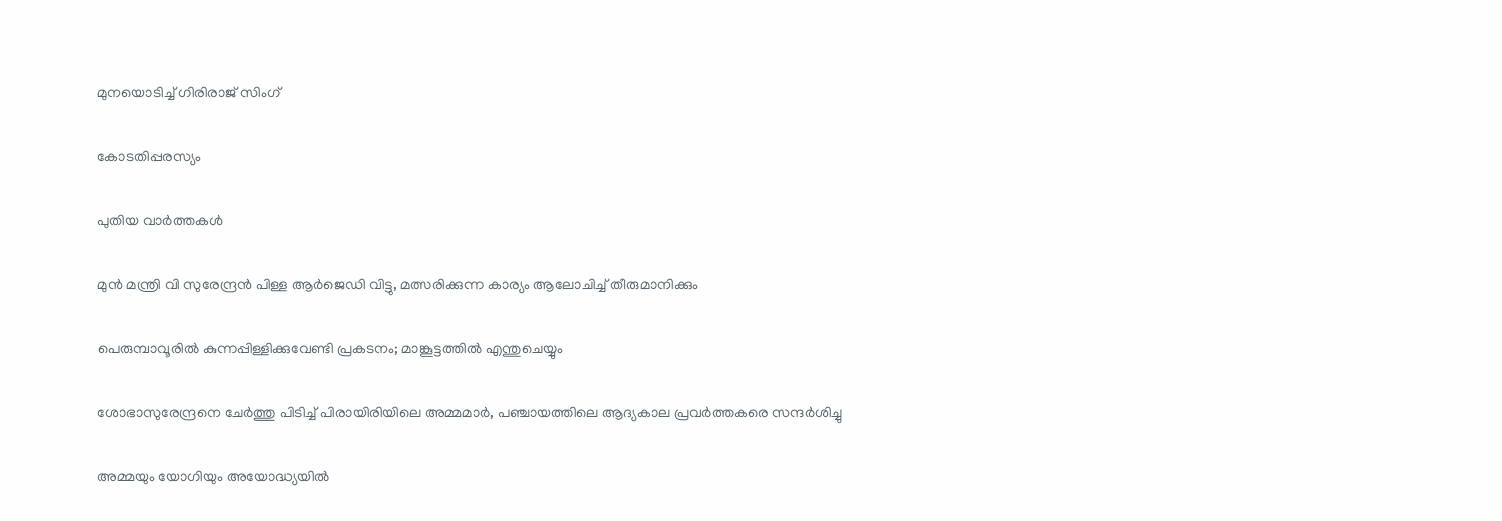മുനയൊടിച്ച് ഗിരിരാജ് സിംഗ്

കോടതിപ്പരസ്യം

പുതിയ വാര്‍ത്തകള്‍

മുന്‍ മന്ത്രി വി സുരേന്ദ്രന്‍ പിള്ള ആര്‍ജെഡി വിട്ടു, മത്സരിക്കുന്ന കാര്യം ആലോചിച്ച് തീരുമാനിക്കും

പെരുമ്പാവൂരിൽ കുന്നപ്പിള്ളിക്കുവേണ്ടി പ്രകടനം; മാങ്കൂട്ടത്തിൽ എന്തുചെയ്യും

ശോഭാസുരേന്ദ്രനെ ചേര്‍ത്തു പിടിച്ച് പിരായിരിയിലെ അമ്മമാര്‍, പഞ്ചായത്തിലെ ആദ്യകാല പ്രവര്‍ത്തകരെ സന്ദര്‍ശിച്ചു

അമ്മയും യോഗിയും അയോദ്ധ്യയിൽ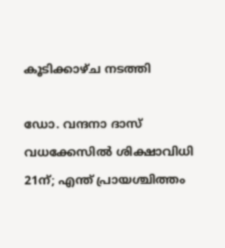കൂടിക്കാഴ്ച നടത്തി

ഡോ. വന്ദനാ ദാസ് വധക്കേസിൽ ശിക്ഷാവിധി 21ന്; എന്ത് പ്രായശ്ചിത്തം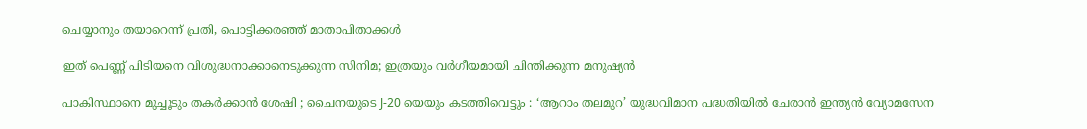ചെയ്യാനും തയാറെന്ന് പ്രതി, പൊട്ടിക്കരഞ്ഞ് മാതാപിതാക്കൾ

ഇത് പെണ്ണ് പിടിയനെ വിശുദ്ധനാക്കാനെടുക്കുന്ന സിനിമ; ഇത്രയും വർഗീയമായി ചിന്തിക്കുന്ന മനുഷ്യൻ

പാകിസ്ഥാനെ മുച്ചൂടും തകർക്കാൻ ശേഷി ; ചൈനയുടെ J-20 യെയും കടത്തിവെട്ടും : ‘ആറാം തലമുറ’ യുദ്ധവിമാന പദ്ധതിയിൽ ചേരാൻ ഇന്ത്യൻ വ്യോമസേന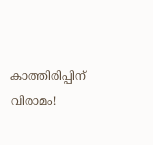കാത്തിരിപ്പിന് വിരാമം!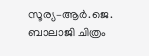സൂര്യ–ആർ.ജെ. ബാലാജി ചിത്രം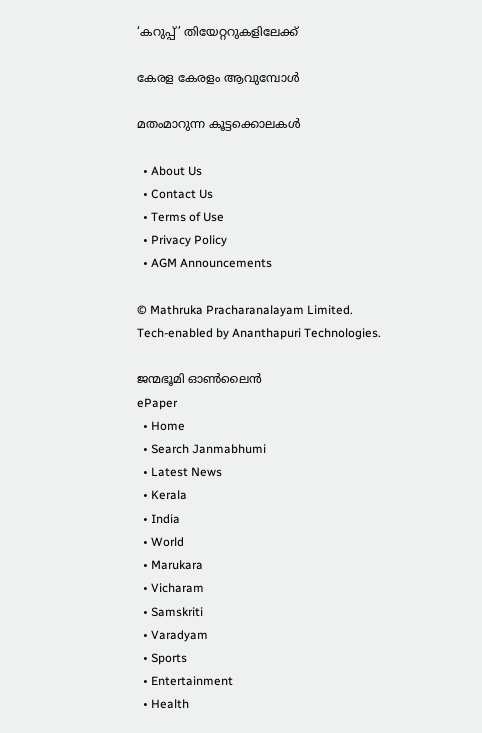‘കറുപ്പ്’ തിയേറ്ററുകളിലേക്ക്

കേരള കേരളം ആവുമ്പോൾ

മതംമാറുന്ന കൂട്ടക്കൊലകള്‍

  • About Us
  • Contact Us
  • Terms of Use
  • Privacy Policy
  • AGM Announcements

© Mathruka Pracharanalayam Limited.
Tech-enabled by Ananthapuri Technologies.

ജന്മഭൂമി ഓണ്‍ലൈന്‍
ePaper
  • Home
  • Search Janmabhumi
  • Latest News
  • Kerala
  • India
  • World
  • Marukara
  • Vicharam
  • Samskriti
  • Varadyam
  • Sports
  • Entertainment
  • Health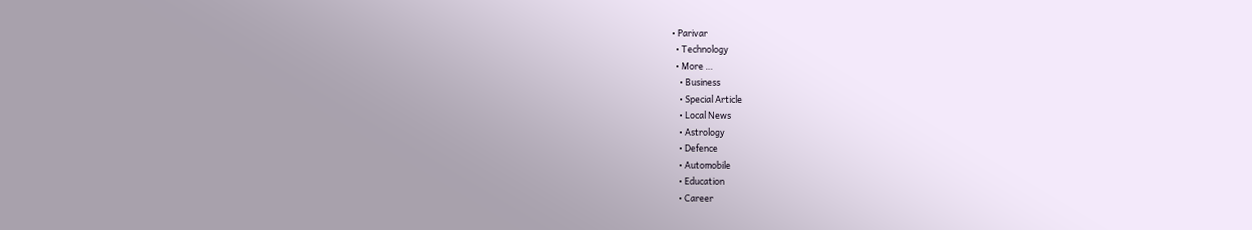• Parivar
  • Technology
  • More …
    • Business
    • Special Article
    • Local News
    • Astrology
    • Defence
    • Automobile
    • Education
    • Career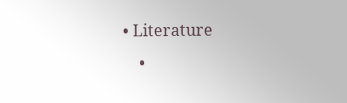• Literature
    •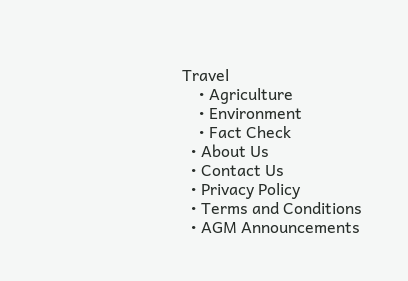Travel
    • Agriculture
    • Environment
    • Fact Check
  • About Us
  • Contact Us
  • Privacy Policy
  • Terms and Conditions
  • AGM Announcements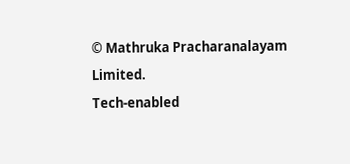© Mathruka Pracharanalayam Limited.
Tech-enabled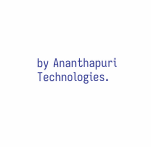by Ananthapuri Technologies.